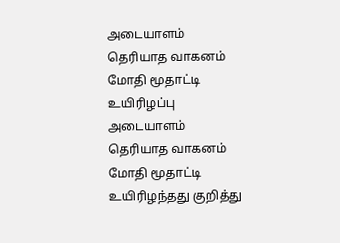அடையாளம் தெரியாத வாகனம் மோதி மூதாட்டி உயிரிழப்பு
அடையாளம் தெரியாத வாகனம் மோதி மூதாட்டி உயிரிழந்தது குறித்து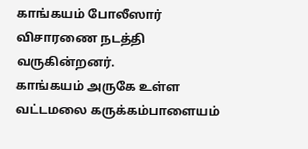காங்கயம் போலீஸார் விசாரணை நடத்தி வருகின்றனர்.
காங்கயம் அருகே உள்ள வட்டமலை கருக்கம்பாளையம்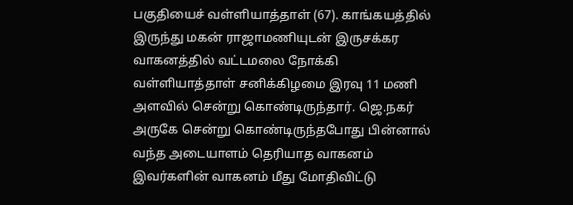பகுதியைச் வள்ளியாத்தாள் (67). காங்கயத்தில் இருந்து மகன் ராஜாமணியுடன் இருசக்கர வாகனத்தில் வட்டமலை நோக்கி வள்ளியாத்தாள் சனிக்கிழமை இரவு 11 மணி அளவில் சென்று கொண்டிருந்தார். ஜெ.நகர் அருகே சென்று கொண்டிருந்தபோது பின்னால் வந்த அடையாளம் தெரியாத வாகனம் இவர்களின் வாகனம் மீது மோதிவிட்டு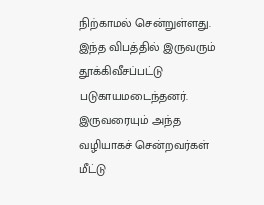நிற்காமல் சென்றுள்ளது.
இந்த விபத்தில் இருவரும் தூக்கிவீசப்பட்டு படுகாயமடைந்தனர். இருவரையும் அந்த வழியாகச் சென்றவர்கள் மீட்டு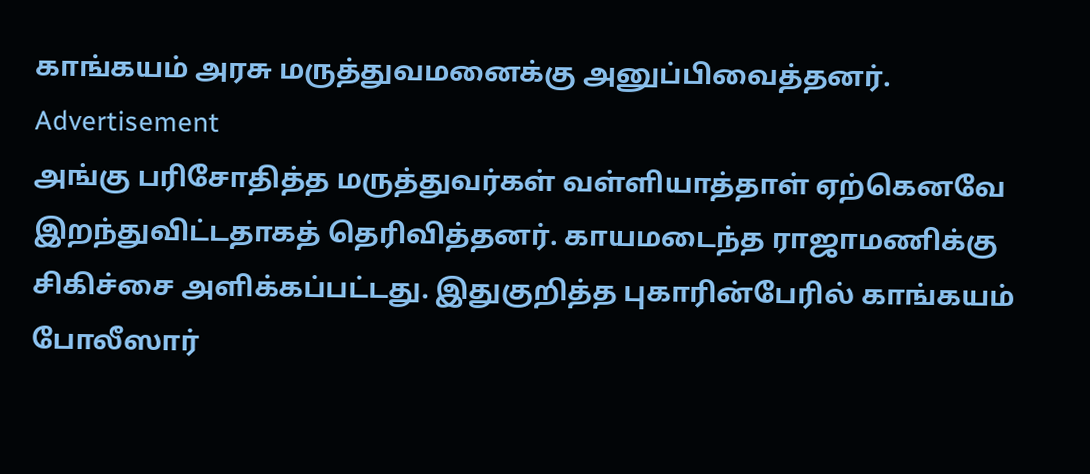காங்கயம் அரசு மருத்துவமனைக்கு அனுப்பிவைத்தனர்.
Advertisement
அங்கு பரிசோதித்த மருத்துவர்கள் வள்ளியாத்தாள் ஏற்கெனவே இறந்துவிட்டதாகத் தெரிவித்தனர். காயமடைந்த ராஜாமணிக்கு சிகிச்சை அளிக்கப்பட்டது. இதுகுறித்த புகாரின்பேரில் காங்கயம் போலீஸார்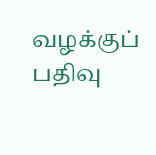வழக்குப் பதிவு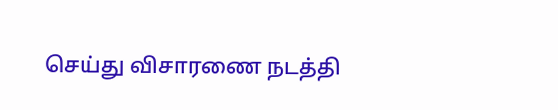செய்து விசாரணை நடத்தி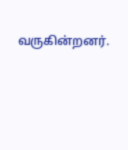வருகின்றனர்.